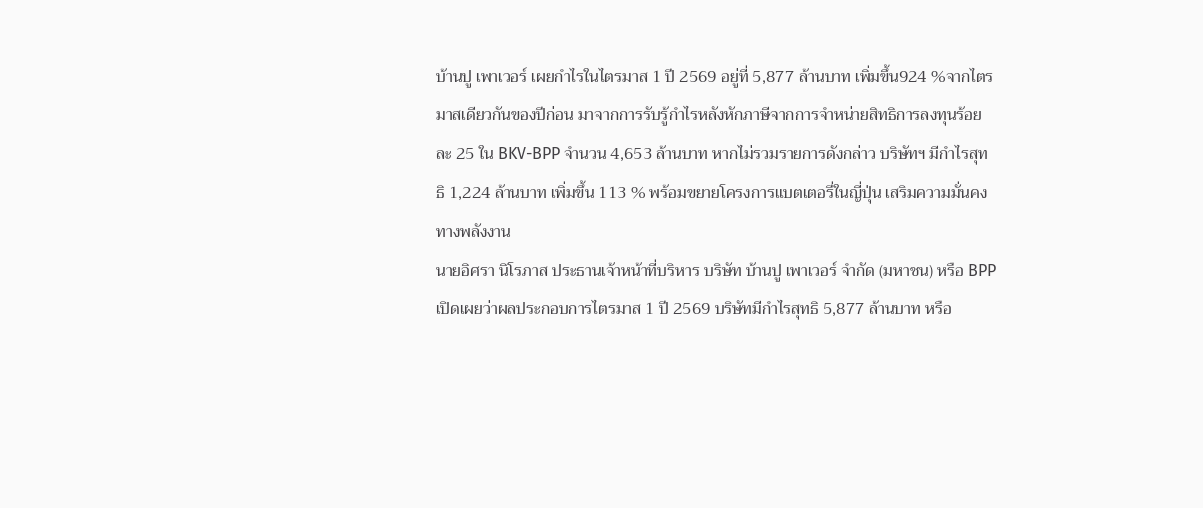บ้านปู เพาเวอร์ เผยกำไรในไตรมาส 1 ปี 2569 อยู่ที่ 5,877 ล้านบาท เพิ่มขึ้น924 %จากไตรมาสเดียวกันของปีก่อน มาจากการรับรู้กำไรหลังหักภาษีจากการจำหน่ายสิทธิการลงทุนร้อยละ 25 ใน BKV-BPP จำนวน 4,653 ล้านบาท หากไม่รวมรายการดังกล่าว บริษัทฯ มีกำไรสุทธิ 1,224 ล้านบาท เพิ่มขึ้น 113 % พร้อมขยายโครงการแบตเตอรี่ในญี่ปุ่น เสริมความมั่นคงทางพลังงาน
นายอิศรา นิโรภาส ประธานเจ้าหน้าที่บริหาร บริษัท บ้านปู เพาเวอร์ จำกัด (มหาชน) หรือ BPP เปิดเผยว่าผลประกอบการไตรมาส 1 ปี 2569 บริษัทมีกำไรสุทธิ 5,877 ล้านบาท หรือ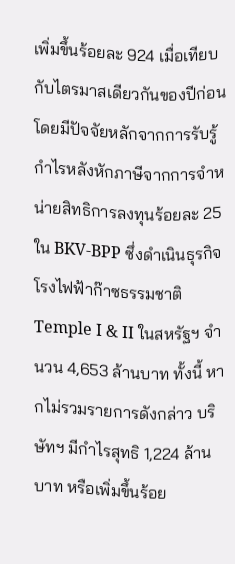เพิ่มขึ้นร้อยละ 924 เมื่อเทียบกับไตรมาสเดียวกันของปีก่อน โดยมีปัจจัยหลักจากการรับรู้กำไรหลังหักภาษีจากการจำหน่ายสิทธิการลงทุนร้อยละ 25 ใน BKV-BPP ซึ่งดำเนินธุรกิจโรงไฟฟ้าก๊าซธรรมชาติ Temple I & II ในสหรัฐฯ จำนวน 4,653 ล้านบาท ทั้งนี้ หากไม่รวมรายการดังกล่าว บริษัทฯ มีกำไรสุทธิ 1,224 ล้านบาท หรือเพิ่มขึ้นร้อย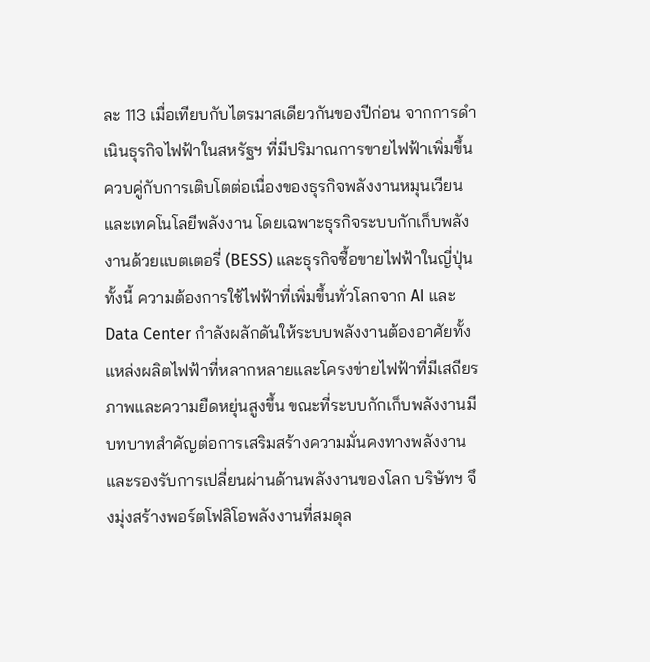ละ 113 เมื่อเทียบกับไตรมาสเดียวกันของปีก่อน จากการดำเนินธุรกิจไฟฟ้าในสหรัฐฯ ที่มีปริมาณการขายไฟฟ้าเพิ่มขึ้น ควบคู่กับการเติบโตต่อเนื่องของธุรกิจพลังงานหมุนเวียนและเทคโนโลยีพลังงาน โดยเฉพาะธุรกิจระบบกักเก็บพลังงานด้วยแบตเตอรี่ (BESS) และธุรกิจซื้อขายไฟฟ้าในญี่ปุ่น
ทั้งนี้ ความต้องการใช้ไฟฟ้าที่เพิ่มขึ้นทั่วโลกจาก AI และ Data Center กำลังผลักดันให้ระบบพลังงานต้องอาศัยทั้งแหล่งผลิตไฟฟ้าที่หลากหลายและโครงข่ายไฟฟ้าที่มีเสถียรภาพและความยืดหยุ่นสูงขึ้น ขณะที่ระบบกักเก็บพลังงานมีบทบาทสำคัญต่อการเสริมสร้างความมั่นคงทางพลังงานและรองรับการเปลี่ยนผ่านด้านพลังงานของโลก บริษัทฯ จึงมุ่งสร้างพอร์ตโฟลิโอพลังงานที่สมดุล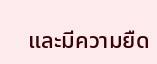และมีความยืด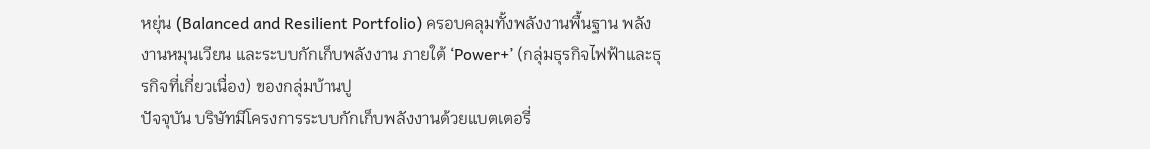หยุ่น (Balanced and Resilient Portfolio) ครอบคลุมทั้งพลังงานพื้นฐาน พลังงานหมุนเวียน และระบบกักเก็บพลังงาน ภายใต้ ‘Power+’ (กลุ่มธุรกิจไฟฟ้าและธุรกิจที่เกี่ยวเนื่อง) ของกลุ่มบ้านปู
ปัจจุบัน บริษัทมีโครงการระบบกักเก็บพลังงานด้วยแบตเตอรี่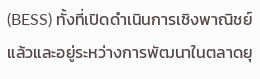(BESS) ทั้งที่เปิดดำเนินการเชิงพาณิชย์แล้วและอยู่ระหว่างการพัฒนาในตลาดยุ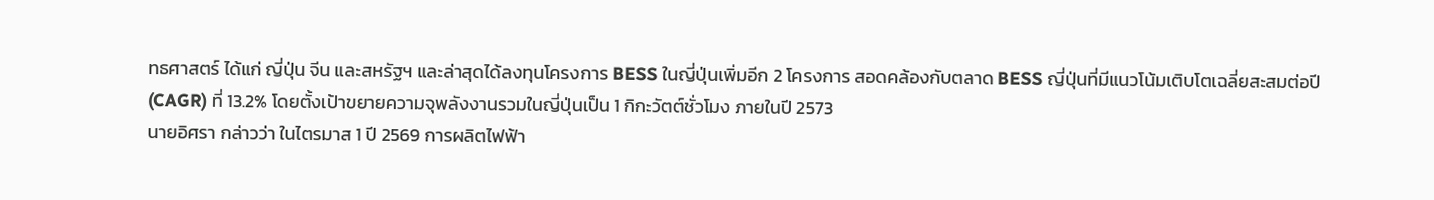ทธศาสตร์ ได้แก่ ญี่ปุ่น จีน และสหรัฐฯ และล่าสุดได้ลงทุนโครงการ BESS ในญี่ปุ่นเพิ่มอีก 2 โครงการ สอดคล้องกับตลาด BESS ญี่ปุ่นที่มีแนวโน้มเติบโตเฉลี่ยสะสมต่อปี (CAGR) ที่ 13.2% โดยตั้งเป้าขยายความจุพลังงานรวมในญี่ปุ่นเป็น 1 กิกะวัตต์ชั่วโมง ภายในปี 2573
นายอิศรา กล่าวว่า ในไตรมาส 1 ปี 2569 การผลิตไฟฟ้า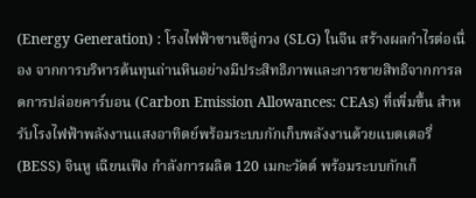(Energy Generation) : โรงไฟฟ้าซานซีลู่กวง (SLG) ในจีน สร้างผลกำไรต่อเนื่อง จากการบริหารต้นทุนถ่านหินอย่างมีประสิทธิภาพและการขายสิทธิจากการลดการปล่อยคาร์บอน (Carbon Emission Allowances: CEAs) ที่เพิ่มขึ้น สำหรับโรงไฟฟ้าพลังงานแสงอาทิตย์พร้อมระบบกักเก็บพลังงานด้วยแบตเตอรี่ (BESS) จินหู เฉียนเฟิง กำลังการผลิต 120 เมกะวัตต์ พร้อมระบบกักเก็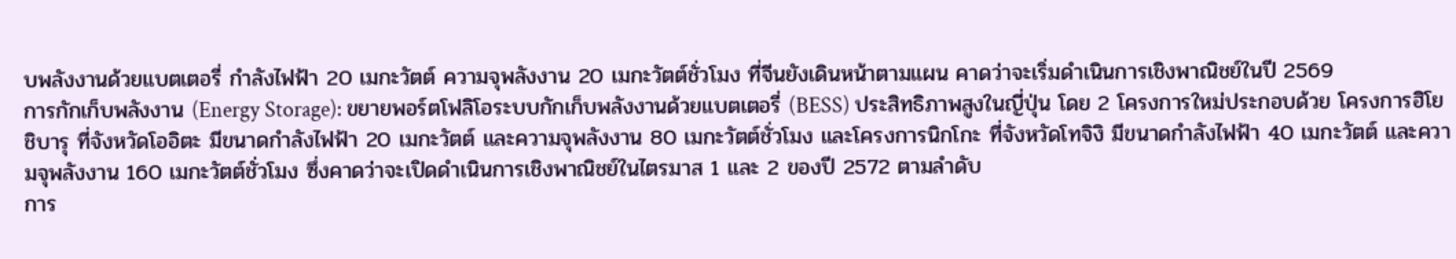บพลังงานด้วยแบตเตอรี่ กำลังไฟฟ้า 20 เมกะวัตต์ ความจุพลังงาน 20 เมกะวัตต์ชั่วโมง ที่จีนยังเดินหน้าตามแผน คาดว่าจะเริ่มดำเนินการเชิงพาณิชย์ในปี 2569
การกักเก็บพลังงาน (Energy Storage): ขยายพอร์ตโฟลิโอระบบกักเก็บพลังงานด้วยแบตเตอรี่ (BESS) ประสิทธิภาพสูงในญี่ปุ่น โดย 2 โครงการใหม่ประกอบด้วย โครงการฮิโยชิบารุ ที่จังหวัดโออิตะ มีขนาดกำลังไฟฟ้า 20 เมกะวัตต์ และความจุพลังงาน 80 เมกะวัตต์ชั่วโมง และโครงการนิกโกะ ที่จังหวัดโทจิงิ มีขนาดกำลังไฟฟ้า 40 เมกะวัตต์ และความจุพลังงาน 160 เมกะวัตต์ชั่วโมง ซึ่งคาดว่าจะเปิดดำเนินการเชิงพาณิชย์ในไตรมาส 1 และ 2 ของปี 2572 ตามลำดับ
การ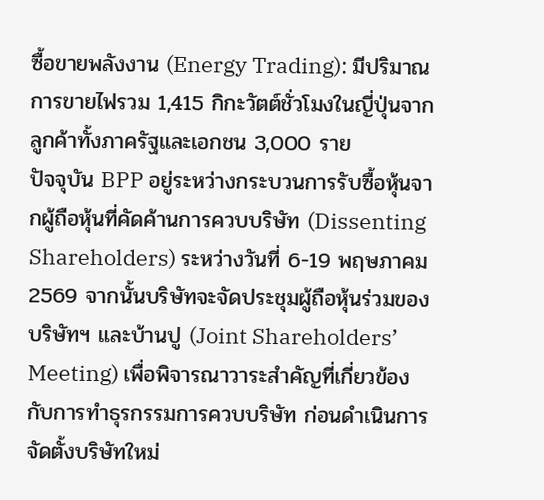ซื้อขายพลังงาน (Energy Trading): มีปริมาณการขายไฟรวม 1,415 กิกะวัตต์ชั่วโมงในญี่ปุ่นจากลูกค้าทั้งภาครัฐและเอกชน 3,000 ราย
ปัจจุบัน BPP อยู่ระหว่างกระบวนการรับซื้อหุ้นจากผู้ถือหุ้นที่คัดค้านการควบบริษัท (Dissenting Shareholders) ระหว่างวันที่ 6-19 พฤษภาคม 2569 จากนั้นบริษัทจะจัดประชุมผู้ถือหุ้นร่วมของบริษัทฯ และบ้านปู (Joint Shareholders’ Meeting) เพื่อพิจารณาวาระสำคัญที่เกี่ยวข้องกับการทำธุรกรรมการควบบริษัท ก่อนดำเนินการจัดตั้งบริษัทใหม่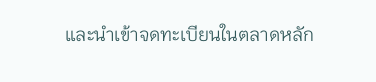และนำเข้าจดทะเบียนในตลาดหลัก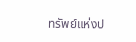ทรัพย์แห่งป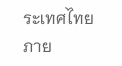ระเทศไทย ภาย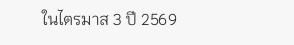ในไตรมาส 3 ปี 2569